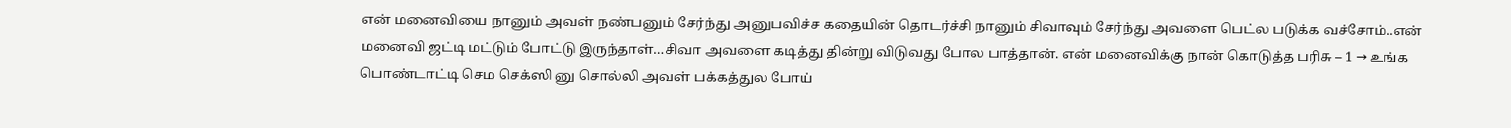என் மனைவியை நானும் அவள் நண்பனும் சேர்ந்து அனுபவிச்ச கதையின் தொடர்ச்சி நானும் சிவாவும் சேர்ந்து அவளை பெட்ல படுக்க வச்சோம்..என் மனைவி ஜட்டி மட்டும் போட்டு இருந்தாள்…சிவா அவளை கடித்து தின்று விடுவது போல பாத்தான். என் மனைவிக்கு நான் கொடுத்த பரிசு – 1 → உங்க பொண்டாட்டி செம செக்ஸி னு சொல்லி அவள் பக்கத்துல போய்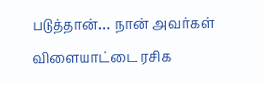படுத்தான்… நான் அவர்கள் விளையாட்டை ரசிக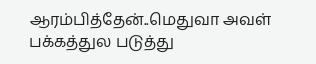ஆரம்பித்தேன்..மெதுவா அவள் பக்கத்துல படுத்து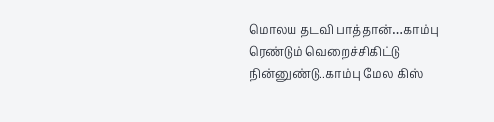மொலய தடவி பாத்தான்…காம்பு ரெண்டும் வெறைச்சிகிட்டு நின்னுண்டு..காம்பு மேல கிஸ்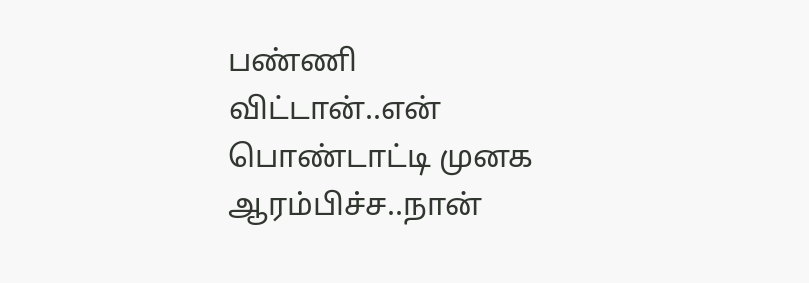பண்ணி விட்டான்..என் பொண்டாட்டி முனக ஆரம்பிச்ச..நான்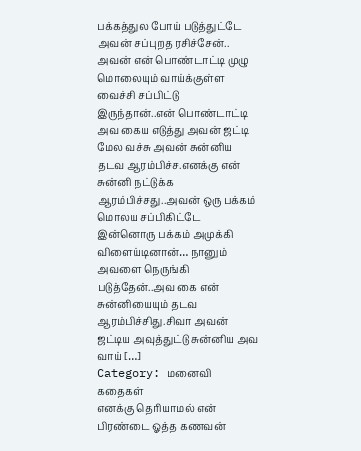பக்கத்துல போய் படுத்துட்டே அவன் சப்புறத ரசிச்சேன்.. அவன் என் பொண்டாட்டி முழு மொலையும் வாய்க்குள்ள வைச்சி சப்பிட்டு இருந்தான்..என் பொண்டாட்டி அவ கைய எடுத்து அவன் ஜட்டி மேல வச்சு அவன் சுன்னிய தடவ ஆரம்பிச்ச.எனக்கு என் சுன்னி நட்டுக்க ஆரம்பிச்சது..அவன் ஒரு பக்கம் மொலய சப்பிகிட்டே இன்னொரு பக்கம் அமுக்கி விளைய்டினான்… நானும் அவளை நெருங்கி படுத்தேன்..அவ கை என் சுன்னியையும் தடவ ஆரம்பிச்சிது.சிவா அவன் ஜட்டிய அவுத்துட்டு சுன்னிய அவ வாய் […]
Category: மனைவி கதைகள்
எனக்கு தெரியாமல் என் பிரண்டை ஓத்த கணவன்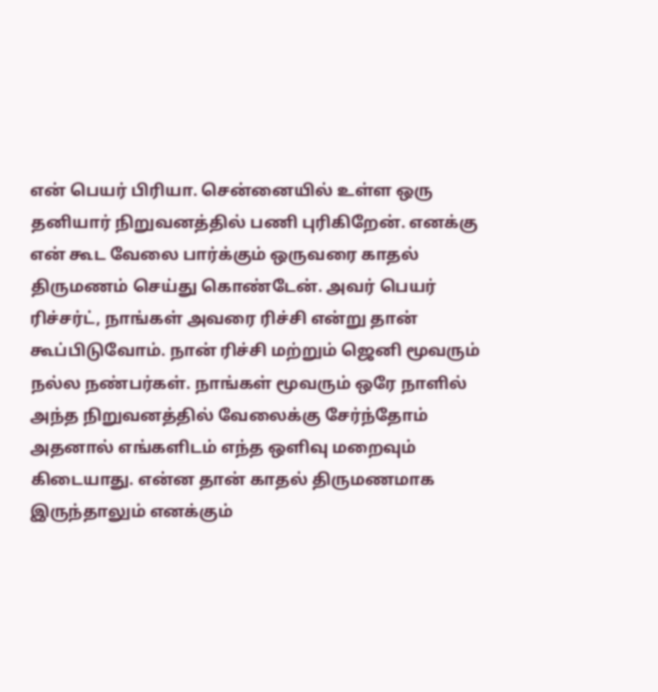என் பெயர் பிரியா. சென்னையில் உள்ள ஒரு தனியார் நிறுவனத்தில் பணி புரிகிறேன். எனக்கு என் கூட வேலை பார்க்கும் ஒருவரை காதல் திருமணம் செய்து கொண்டேன். அவர் பெயர் ரிச்சர்ட், நாங்கள் அவரை ரிச்சி என்று தான் கூப்பிடுவோம். நான் ரிச்சி மற்றும் ஜெனி மூவரும் நல்ல நண்பர்கள். நாங்கள் மூவரும் ஒரே நாளில் அந்த நிறுவனத்தில் வேலைக்கு சேர்ந்தோம் அதனால் எங்களிடம் எந்த ஒளிவு மறைவும் கிடையாது. என்ன தான் காதல் திருமணமாக இருந்தாலும் எனக்கும்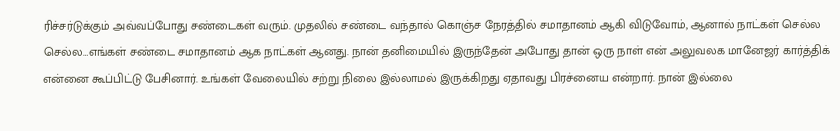ரிச்சர்டுக்கும் அவ்வப்போது சண்டைகள் வரும். முதலில் சண்டை வந்தால் கொஞ்ச நேரத்தில் சமாதானம் ஆகி விடுவோம், ஆனால் நாட்கள் செல்ல செல்ல…எங்கள் சண்டை சமாதானம் ஆக நாட்கள் ஆனது. நான் தனிமையில் இருந்தேன் அபோது தான் ஒரு நாள் என் அலுவலக மானேஜர் கார்த்திக் என்னை கூப்பிட்டு பேசினார். உங்கள் வேலையில் சற்று நிலை இல்லாமல் இருக்கிறது ஏதாவது பிரச்னைய என்றார். நான் இல்லை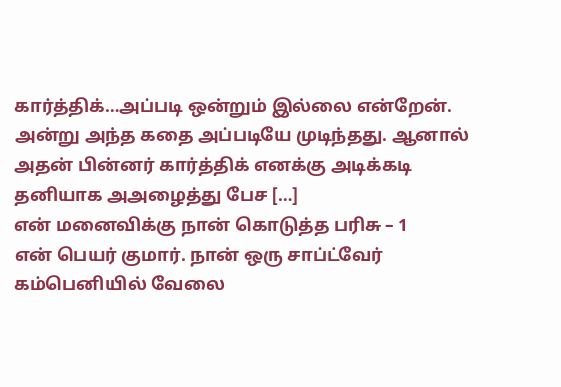கார்த்திக்…அப்படி ஒன்றும் இல்லை என்றேன். அன்று அந்த கதை அப்படியே முடிந்தது. ஆனால் அதன் பின்னர் கார்த்திக் எனக்கு அடிக்கடி தனியாக அஅழைத்து பேச […]
என் மனைவிக்கு நான் கொடுத்த பரிசு – 1
என் பெயர் குமார். நான் ஒரு சாப்ட்வேர் கம்பெனியில் வேலை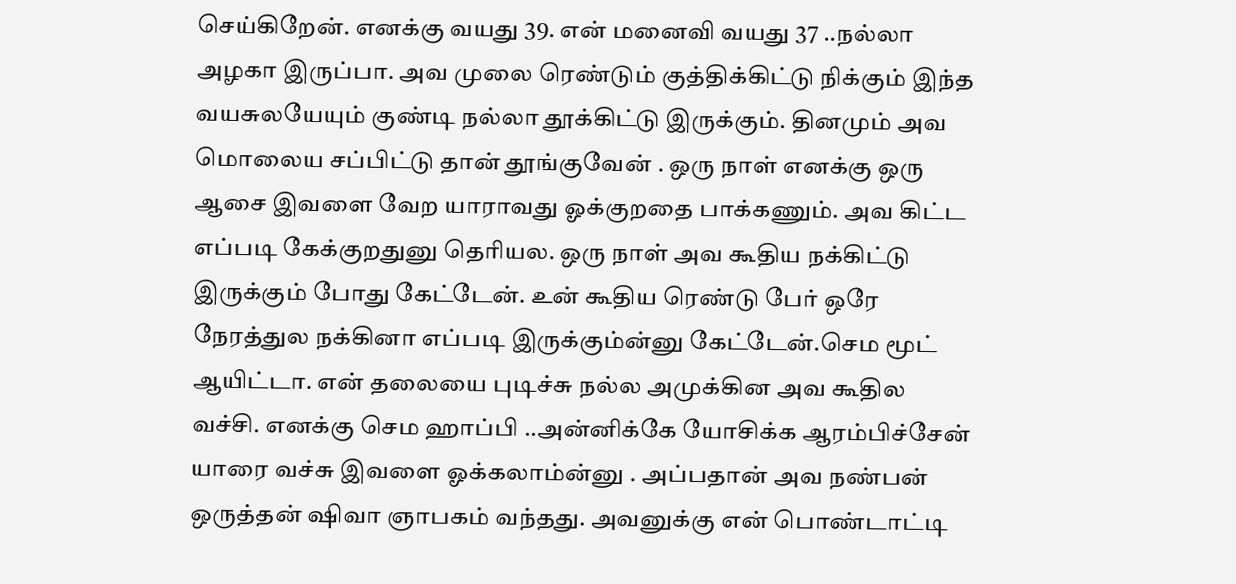செய்கிறேன். எனக்கு வயது 39. என் மனைவி வயது 37 ..நல்லா அழகா இருப்பா. அவ முலை ரெண்டும் குத்திக்கிட்டு நிக்கும் இந்த வயசுலயேயும் குண்டி நல்லா தூக்கிட்டு இருக்கும். தினமும் அவ மொலைய சப்பிட்டு தான் தூங்குவேன் . ஒரு நாள் எனக்கு ஒரு ஆசை இவளை வேற யாராவது ஓக்குறதை பாக்கணும். அவ கிட்ட எப்படி கேக்குறதுனு தெரியல. ஒரு நாள் அவ கூதிய நக்கிட்டு இருக்கும் போது கேட்டேன். உன் கூதிய ரெண்டு பேர் ஒரே நேரத்துல நக்கினா எப்படி இருக்கும்ன்னு கேட்டேன்.செம மூட் ஆயிட்டா. என் தலையை புடிச்சு நல்ல அமுக்கின அவ கூதில வச்சி. எனக்கு செம ஹாப்பி ..அன்னிக்கே யோசிக்க ஆரம்பிச்சேன் யாரை வச்சு இவளை ஓக்கலாம்ன்னு . அப்பதான் அவ நண்பன் ஒருத்தன் ஷிவா ஞாபகம் வந்தது. அவனுக்கு என் பொண்டாட்டி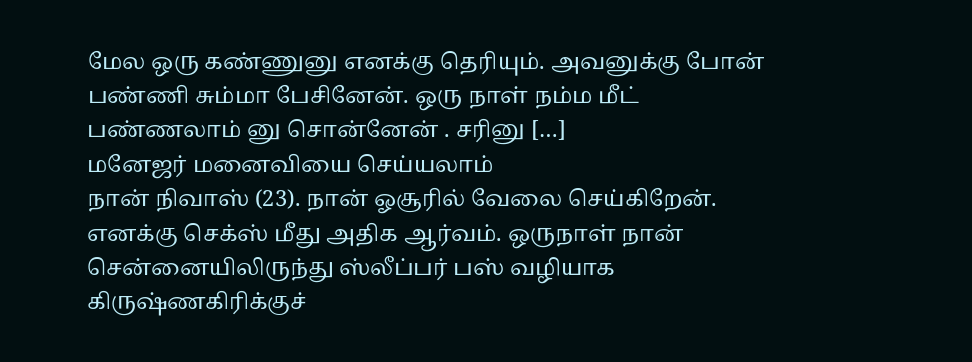மேல ஒரு கண்ணுனு எனக்கு தெரியும். அவனுக்கு போன் பண்ணி சும்மா பேசினேன். ஒரு நாள் நம்ம மீட் பண்ணலாம் னு சொன்னேன் . சரினு […]
மனேஜர் மனைவியை செய்யலாம்
நான் நிவாஸ் (23). நான் ஓசூரில் வேலை செய்கிறேன். எனக்கு செக்ஸ் மீது அதிக ஆர்வம். ஒருநாள் நான் சென்னையிலிருந்து ஸ்லீப்பர் பஸ் வழியாக கிருஷ்ணகிரிக்குச்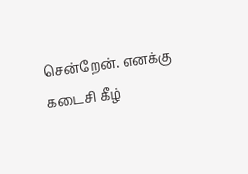சென்றேன். எனக்கு கடைசி கீழ்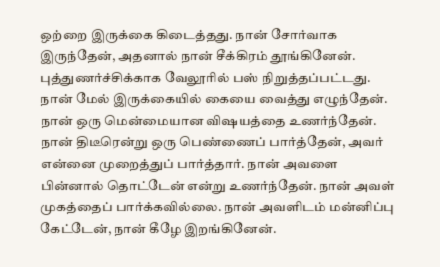ஒற்றை இருக்கை கிடைத்தது. நான் சோர்வாக இருந்தேன், அதனால் நான் சீக்கிரம் தூங்கினேன். புத்துணர்ச்சிக்காக வேலூரில் பஸ் நிறுத்தப்பட்டது. நான் மேல் இருக்கையில் கையை வைத்து எழுந்தேன். நான் ஒரு மென்மையான விஷயத்தை உணர்ந்தேன். நான் திடீரென்று ஒரு பெண்ணைப் பார்த்தேன், அவர் என்னை முறைத்துப் பார்த்தார். நான் அவளை பின்னால் தொட்டேன் என்று உணர்ந்தேன். நான் அவள் முகத்தைப் பார்க்கவில்லை. நான் அவளிடம் மன்னிப்பு கேட்டேன், நான் கீழே இறங்கினேன்.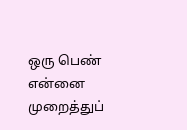ஒரு பெண் என்னை முறைத்துப்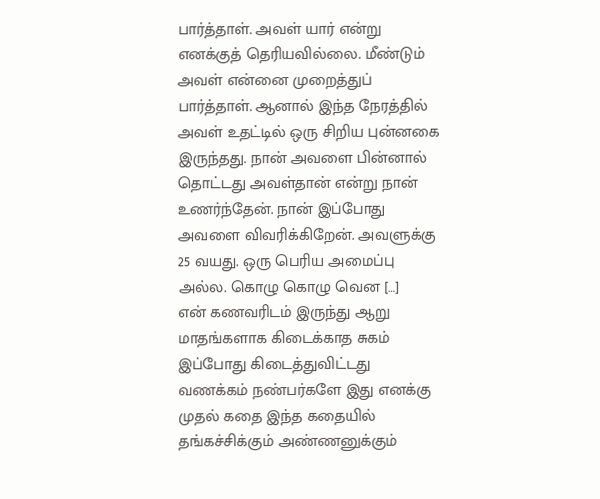பார்த்தாள். அவள் யார் என்று எனக்குத் தெரியவில்லை. மீண்டும் அவள் என்னை முறைத்துப் பார்த்தாள். ஆனால் இந்த நேரத்தில் அவள் உதட்டில் ஒரு சிறிய புன்னகை இருந்தது. நான் அவளை பின்னால் தொட்டது அவள்தான் என்று நான் உணர்ந்தேன். நான் இப்போது அவளை விவரிக்கிறேன். அவளுக்கு 25 வயது. ஒரு பெரிய அமைப்பு அல்ல. கொழு கொழு வென […]
என் கணவரிடம் இருந்து ஆறு மாதங்களாக கிடைக்காத சுகம் இப்போது கிடைத்துவிட்டது
வணக்கம் நண்பர்களே இது எனக்கு முதல் கதை இந்த கதையில் தங்கச்சிக்கும் அண்ணனுக்கும்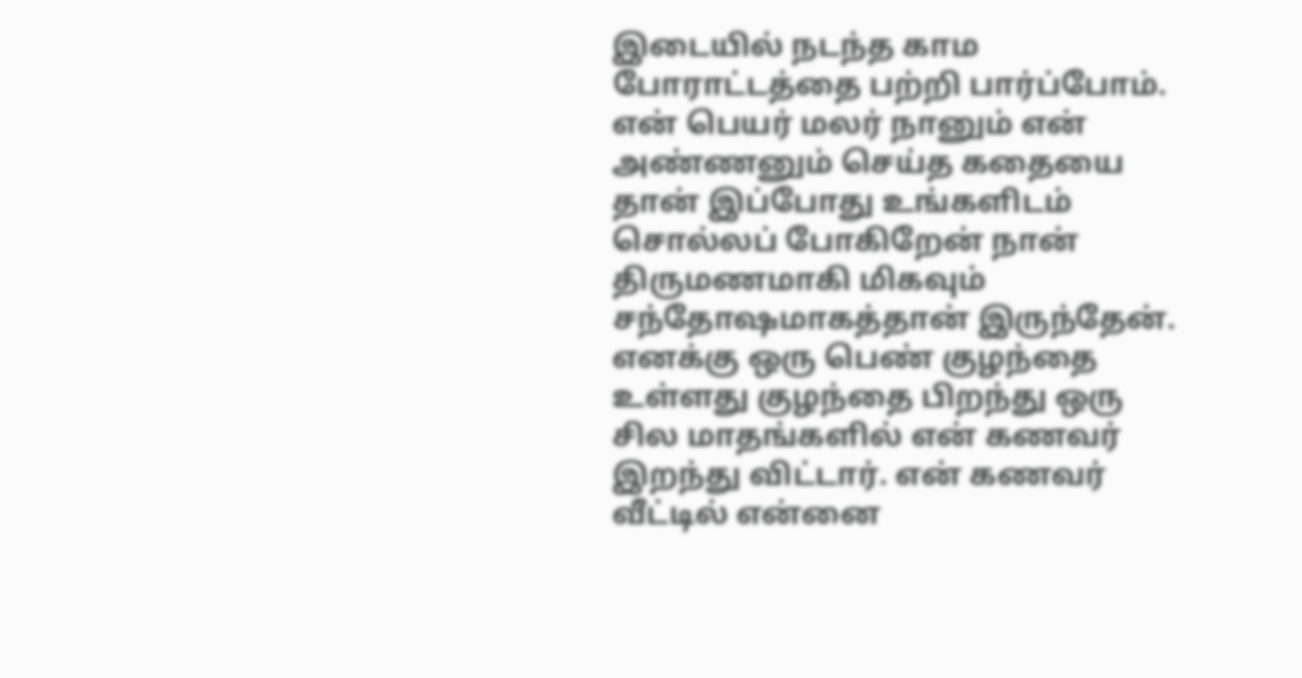இடையில் நடந்த காம போராட்டத்தை பற்றி பார்ப்போம். என் பெயர் மலர் நானும் என் அண்ணனும் செய்த கதையை தான் இப்போது உங்களிடம் சொல்லப் போகிறேன் நான் திருமணமாகி மிகவும் சந்தோஷமாகத்தான் இருந்தேன். எனக்கு ஒரு பெண் குழந்தை உள்ளது குழந்தை பிறந்து ஒரு சில மாதங்களில் என் கணவர் இறந்து விட்டார். என் கணவர் வீட்டில் என்னை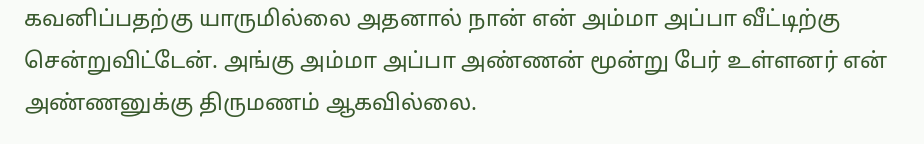கவனிப்பதற்கு யாருமில்லை அதனால் நான் என் அம்மா அப்பா வீட்டிற்கு சென்றுவிட்டேன். அங்கு அம்மா அப்பா அண்ணன் மூன்று பேர் உள்ளனர் என் அண்ணனுக்கு திருமணம் ஆகவில்லை.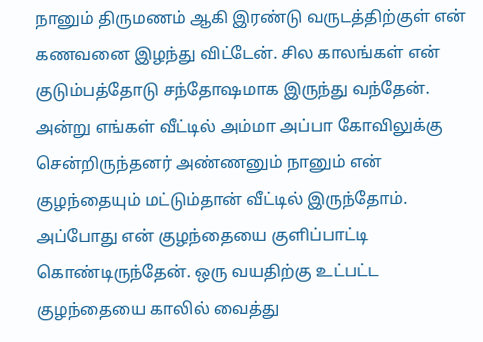நானும் திருமணம் ஆகி இரண்டு வருடத்திற்குள் என் கணவனை இழந்து விட்டேன். சில காலங்கள் என் குடும்பத்தோடு சந்தோஷமாக இருந்து வந்தேன். அன்று எங்கள் வீட்டில் அம்மா அப்பா கோவிலுக்கு சென்றிருந்தனர் அண்ணனும் நானும் என் குழந்தையும் மட்டும்தான் வீட்டில் இருந்தோம். அப்போது என் குழந்தையை குளிப்பாட்டி கொண்டிருந்தேன். ஒரு வயதிற்கு உட்பட்ட குழந்தையை காலில் வைத்து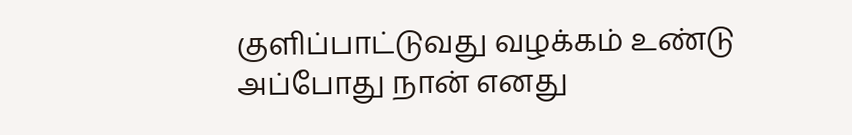குளிப்பாட்டுவது வழக்கம் உண்டு அப்போது நான் எனது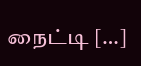நைட்டி […]